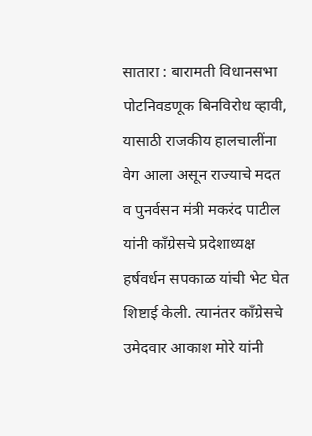सातारा : बारामती विधानसभा पोटनिवडणूक बिनविरोध व्हावी, यासाठी राजकीय हालचालींना वेग आला असून राज्याचे मदत व पुनर्वसन मंत्री मकरंद पाटील यांनी काँग्रेसचे प्रदेशाध्यक्ष हर्षवर्धन सपकाळ यांची भेट घेत शिष्टाई केली. त्यानंतर काँग्रेसचे उमेदवार आकाश मोरे यांनी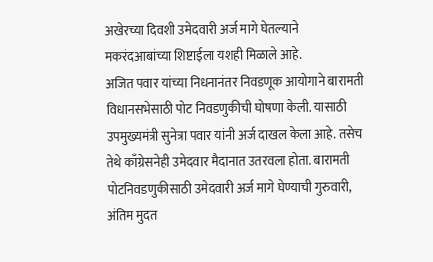अखेरच्या दिवशी उमेदवारी अर्ज मागे घेतल्याने मकरंदआबांच्या शिष्टाईला यशही मिळाले आहे.
अजित पवार यांच्या निधनानंतर निवडणूक आयोगाने बारामती विधानसभेसाठी पोट निवडणुकीची घोषणा केली. यासाठी उपमुख्यमंत्री सुनेत्रा पवार यांनी अर्ज दाखल केला आहे. तसेच तेथे काँग्रेसनेही उमेदवार मैदानात उतरवला होता. बारामती पोटनिवडणुकीसाठी उमेदवारी अर्ज मागे घेण्याची गुरुवारी, अंतिम मुदत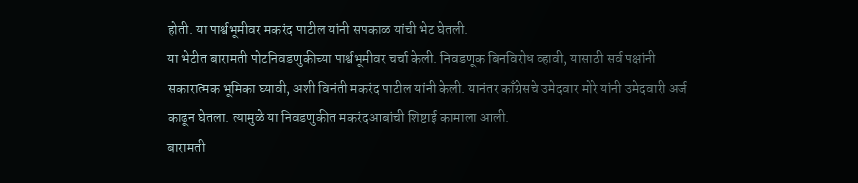होती. या पार्श्वभूमीवर मकरंद पाटील यांनी सपकाळ यांची भेट घेतली.
या भेटीत बारामती पोटनिवडणुकीच्या पार्श्वभूमीवर चर्चा केली. निवडणूक बिनविरोध व्हावी, यासाठी सर्व पक्षांनी सकारात्मक भूमिका घ्यावी, अशी विनंती मकरंद पाटील यांनी केली. यानंतर काँग्रेसचे उमेदवार मोरे यांनी उमेदवारी अर्ज काढून घेतला. त्यामुळे या निवडणुकीत मकरंदआबांची शिष्टाई कामाला आली.
बारामती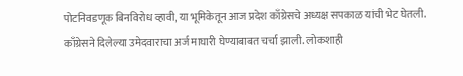पोटनिवडणूक बिनविरोध व्हावी, या भूमिकेतून आज प्रदेश काँग्रेसचे अध्यक्ष सपकाळ यांची भेट घेतली. काँग्रेसने दिलेल्या उमेदवाराचा अर्ज माघारी घेण्याबाबत चर्चा झाली. लोकशाही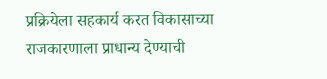प्रक्रियेला सहकार्य करत विकासाच्या राजकारणाला प्राधान्य देण्याची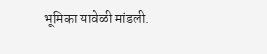भूमिका यावेळी मांडली.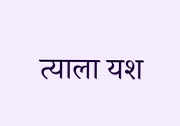त्याला यश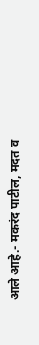आले आहे.- मकरंद पाटील, मदत व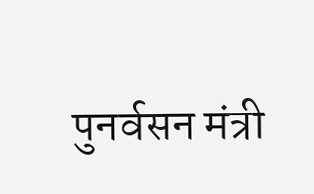पुनर्वसन मंत्री